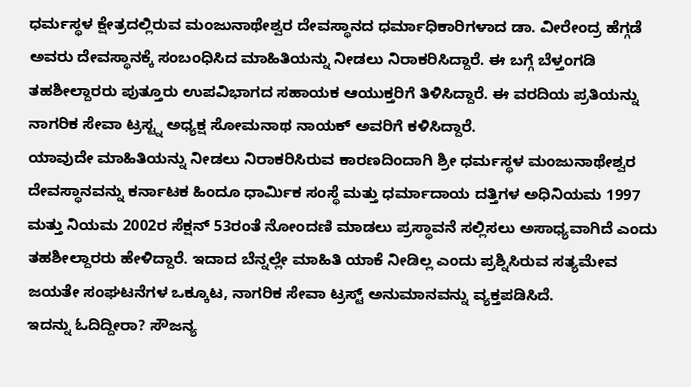ಧರ್ಮಸ್ಥಳ ಕ್ಷೇತ್ರದಲ್ಲಿರುವ ಮಂಜುನಾಥೇಶ್ವರ ದೇವಸ್ಥಾನದ ಧರ್ಮಾಧಿಕಾರಿಗಳಾದ ಡಾ. ವೀರೇಂದ್ರ ಹೆಗ್ಗಡೆ ಅವರು ದೇವಸ್ಥಾನಕ್ಕೆ ಸಂಬಂಧಿಸಿದ ಮಾಹಿತಿಯನ್ನು ನೀಡಲು ನಿರಾಕರಿಸಿದ್ದಾರೆ. ಈ ಬಗ್ಗೆ ಬೆಳ್ತಂಗಡಿ ತಹಶೀಲ್ದಾರರು ಪುತ್ತೂರು ಉಪವಿಭಾಗದ ಸಹಾಯಕ ಆಯುಕ್ತರಿಗೆ ತಿಳಿಸಿದ್ದಾರೆ. ಈ ವರದಿಯ ಪ್ರತಿಯನ್ನು ನಾಗರಿಕ ಸೇವಾ ಟ್ರಸ್ಟ್ನ ಅಧ್ಯಕ್ಷ ಸೋಮನಾಥ ನಾಯಕ್ ಅವರಿಗೆ ಕಳಿಸಿದ್ದಾರೆ.
ಯಾವುದೇ ಮಾಹಿತಿಯನ್ನು ನೀಡಲು ನಿರಾಕರಿಸಿರುವ ಕಾರಣದಿಂದಾಗಿ ಶ್ರೀ ಧರ್ಮಸ್ಥಳ ಮಂಜುನಾಥೇಶ್ವರ ದೇವಸ್ಥಾನವನ್ನು ಕರ್ನಾಟಕ ಹಿಂದೂ ಧಾರ್ಮಿಕ ಸಂಸ್ಥೆ ಮತ್ತು ಧರ್ಮಾದಾಯ ದತ್ತಿಗಳ ಅಧಿನಿಯಮ 1997 ಮತ್ತು ನಿಯಮ 2002ರ ಸೆಕ್ಷನ್ 53ರಂತೆ ನೋಂದಣಿ ಮಾಡಲು ಪ್ರಸ್ಥಾವನೆ ಸಲ್ಲಿಸಲು ಅಸಾಧ್ಯವಾಗಿದೆ ಎಂದು ತಹಶೀಲ್ದಾರರು ಹೇಳಿದ್ದಾರೆ. ಇದಾದ ಬೆನ್ನಲ್ಲೇ ಮಾಹಿತಿ ಯಾಕೆ ನೀಡಿಲ್ಲ ಎಂದು ಪ್ರಶ್ನಿಸಿರುವ ಸತ್ಯಮೇವ ಜಯತೇ ಸಂಘಟನೆಗಳ ಒಕ್ಕೂಟ, ನಾಗರಿಕ ಸೇವಾ ಟ್ರಸ್ಟ್ ಅನುಮಾನವನ್ನು ವ್ಯಕ್ತಪಡಿಸಿದೆ.
ಇದನ್ನು ಓದಿದ್ದೀರಾ? ಸೌಜನ್ಯ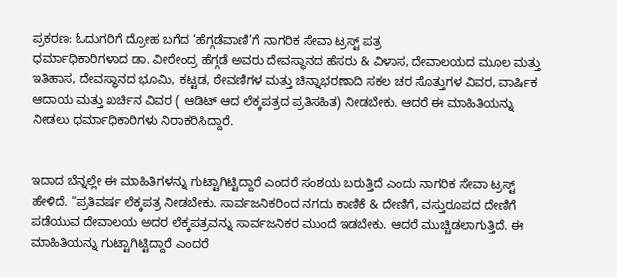ಪ್ರಕರಣ: ಓದುಗರಿಗೆ ದ್ರೋಹ ಬಗೆದ ‘ಹೆಗ್ಗಡೆವಾಣಿ’ಗೆ ನಾಗರಿಕ ಸೇವಾ ಟ್ರಸ್ಟ್ ಪತ್ರ
ಧರ್ಮಾಧಿಕಾರಿಗಳಾದ ಡಾ. ವೀರೇಂದ್ರ ಹೆಗ್ಗಡೆ ಅವರು ದೇವಸ್ಥಾನದ ಹೆಸರು & ವಿಳಾಸ, ದೇವಾಲಯದ ಮೂಲ ಮತ್ತು ಇತಿಹಾಸ, ದೇವಸ್ಥಾನದ ಭೂಮಿ, ಕಟ್ಟಡ, ಠೇವಣಿಗಳ ಮತ್ತು ಚಿನ್ನಾಭರಣಾದಿ ಸಕಲ ಚರ ಸೊತ್ತುಗಳ ವಿವರ, ವಾರ್ಷಿಕ ಆದಾಯ ಮತ್ತು ಖರ್ಚಿನ ವಿವರ ( ಆಡಿಟ್ ಆದ ಲೆಕ್ಕಪತ್ರದ ಪ್ರತಿಸಹಿತ) ನೀಡಬೇಕು. ಆದರೆ ಈ ಮಾಹಿತಿಯನ್ನು ನೀಡಲು ಧರ್ಮಾಧಿಕಾರಿಗಳು ನಿರಾಕರಿಸಿದ್ದಾರೆ.


ಇದಾದ ಬೆನ್ನಲ್ಲೇ ಈ ಮಾಹಿತಿಗಳನ್ನು ಗುಟ್ಟಾಗಿಟ್ಟಿದ್ದಾರೆ ಎಂದರೆ ಸಂಶಯ ಬರುತ್ತಿದೆ ಎಂದು ನಾಗರಿಕ ಸೇವಾ ಟ್ರಸ್ಟ್ ಹೇಳಿದೆ. “ಪ್ರತಿವರ್ಷ ಲೆಕ್ಕಪತ್ರ ನೀಡಬೇಕು. ಸಾರ್ವಜನಿಕರಿಂದ ನಗದು ಕಾಣಿಕೆ & ದೇಣಿಗೆ, ವಸ್ತುರೂಪದ ದೇಣಿಗೆ ಪಡೆಯುವ ದೇವಾಲಯ ಅದರ ಲೆಕ್ಕಪತ್ರವನ್ನು ಸಾರ್ವಜನಿಕರ ಮುಂದೆ ಇಡಬೇಕು. ಆದರೆ ಮುಚ್ಚಿಡಲಾಗುತ್ತಿದೆ. ಈ ಮಾಹಿತಿಯನ್ನು ಗುಟ್ಟಾಗಿಟ್ಟಿದ್ದಾರೆ ಎಂದರೆ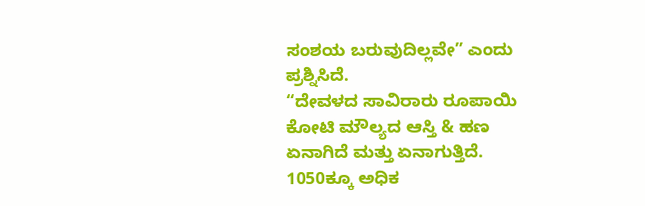ಸಂಶಯ ಬರುವುದಿಲ್ಲವೇ” ಎಂದು ಪ್ರಶ್ನಿಸಿದೆ.
“ದೇವಳದ ಸಾವಿರಾರು ರೂಪಾಯಿ ಕೋಟಿ ಮೌಲ್ಯದ ಆಸ್ತಿ & ಹಣ ಏನಾಗಿದೆ ಮತ್ತು ಏನಾಗುತ್ತಿದೆ. 1050ಕ್ಕೂ ಅಧಿಕ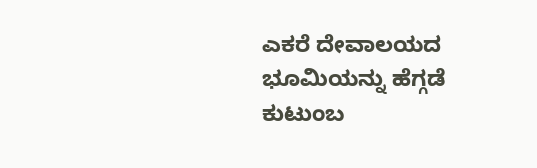ಎಕರೆ ದೇವಾಲಯದ ಭೂಮಿಯನ್ನು ಹೆಗ್ಗಡೆ ಕುಟುಂಬ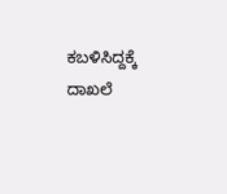ಕಬಳಿಸಿದ್ದಕ್ಕೆ ದಾಖಲೆ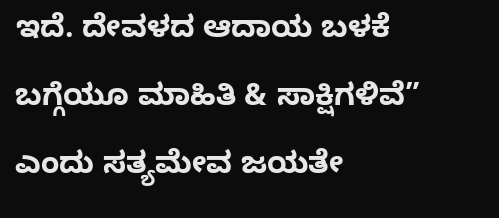ಇದೆ. ದೇವಳದ ಆದಾಯ ಬಳಕೆ ಬಗ್ಗೆಯೂ ಮಾಹಿತಿ & ಸಾಕ್ಷಿಗಳಿವೆ” ಎಂದು ಸತ್ಯಮೇವ ಜಯತೇ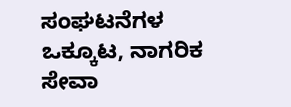ಸಂಘಟನೆಗಳ ಒಕ್ಕೂಟ, ನಾಗರಿಕ ಸೇವಾ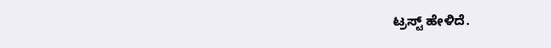ಟ್ರಸ್ಟ್ ಹೇಳಿದೆ.